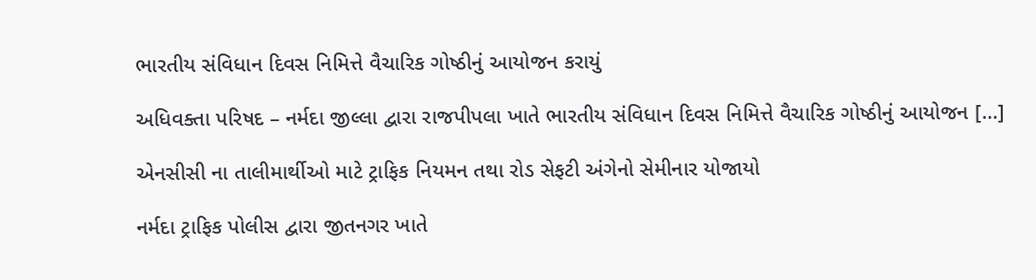ભારતીય સંવિધાન દિવસ નિમિત્તે વૈચારિક ગોષ્ઠીનું આયોજન કરાયું

અધિવક્તા પરિષદ – નર્મદા જીલ્લા દ્વારા રાજપીપલા ખાતે ભારતીય સંવિધાન દિવસ નિમિત્તે વૈચારિક ગોષ્ઠીનું આયોજન […]

એનસીસી ના તાલીમાર્થીઓ માટે ટ્રાફિક નિયમન તથા રોડ સેફટી અંગેનો સેમીનાર યોજાયો

નર્મદા ટ્રાફિક પોલીસ દ્વારા જીતનગર ખાતે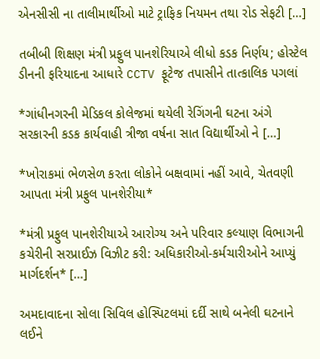એનસીસી ના તાલીમાર્થીઓ માટે ટ્રાફિક નિયમન તથા રોડ સેફટી […]

તબીબી શિક્ષણ મંત્રી પ્રફુલ પાનશેરિયાએ લીધો કડક નિર્ણય; હોસ્ટેલ ડીનની ફરિયાદના આધારે CCTV ફૂટેજ તપાસીને તાત્કાલિક પગલાં

*ગાંધીનગરની મેડિકલ કોલેજમાં થયેલી રેગિંગની ઘટના અંગે સરકારની કડક કાર્યવાહી ત્રીજા વર્ષના સાત વિદ્યાર્થીઓ ને […]

*ખોરાકમાં ભેળસેળ કરતા લોકોને બક્ષવામાં નહીં આવે, ચેતવણી આપતા મંત્રી પ્રફુલ પાનશેરીયા*

*મંત્રી પ્રફુલ પાનશેરીયાએ આરોગ્ય અને પરિવાર કલ્યાણ વિભાગની કચેરીની સરપ્રાઈઝ વિઝીટ કરી: અધિકારીઓ-કર્મચારીઓને આપ્યું માર્ગદર્શન* […]

અમદાવાદના સોલા સિવિલ હોસ્પિટલમાં દર્દી સાથે બનેલી ઘટનાને લઈને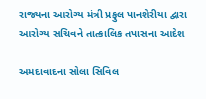રાજ્યના આરોગ્ય મંત્રી પ્રફુલ પાનશેરીયા દ્વારા આરોગ્ય સચિવને તાત્કાલિક તપાસના આદેશ

અમદાવાદના સોલા સિવિલ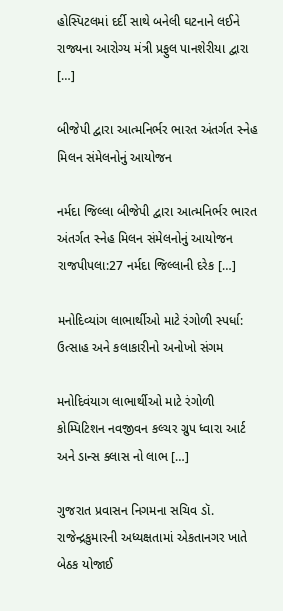હોસ્પિટલમાં દર્દી સાથે બનેલી ઘટનાને લઈને રાજ્યના આરોગ્ય મંત્રી પ્રફુલ પાનશેરીયા દ્વારા […]

બીજેપી દ્વારા આત્મનિર્ભર ભારત અંતર્ગત સ્નેહ મિલન સંમેલનોનું આયોજન

નર્મદા જિલ્લા બીજેપી દ્વારા આત્મનિર્ભર ભારત અંતર્ગત સ્નેહ મિલન સંમેલનોનું આયોજન રાજપીપલા:27 નર્મદા જિલ્લાની દરેક […]

મનોદિવ્યાંગ લાભાર્થીઓ માટે રંગોળી સ્પર્ધા: ઉત્સાહ અને કલાકારીનો અનોખો સંગમ

મનોદિવંયાગ લાભાર્થીઓ માટે રંગોળી કોમ્પિટિશન નવજીવન કલ્ચર ગ્રુપ ધ્વારા આર્ટ અને ડાન્સ ક્લાસ નો લાભ […]

ગુજરાત પ્રવાસન નિગમના સચિવ ડૉ. રાજેન્દ્રકુમારની અધ્યક્ષતામાં એકતાનગર ખાતે બેઠક યોજાઈ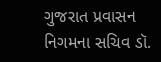ગુજરાત પ્રવાસન નિગમના સચિવ ડૉ.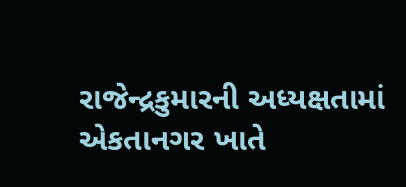રાજેન્દ્રકુમારની અધ્યક્ષતામાં એકતાનગર ખાતે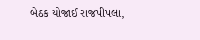બેઠક યોજાઈ રાજપીપલા,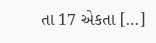તા 17 એકતા […]